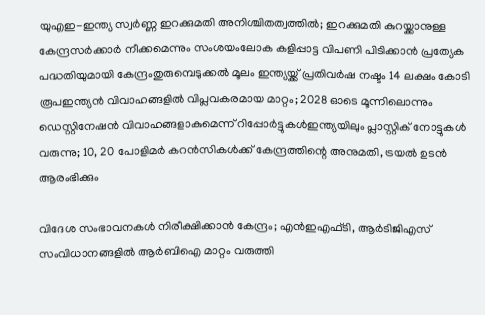യുഎഇ-ഇന്ത്യ സ്വർണ്ണ ഇറക്കുമതി അനിശ്ചിതത്വത്തിൽ; ഇറക്കുമതി കുറയ്ക്കാനുള്ള കേന്ദ്രസർക്കാർ നീക്കമെന്നും സംശയംലോക കളിപ്പാട്ട വിപണി പിടിക്കാന്‍ പ്രത്യേക പദ്ധതിയുമായി കേന്ദ്രംതുരുമ്പെടുക്കൽ മൂലം ഇന്ത്യയ്ക്ക് പ്രതിവര്‍ഷ നഷ്ടം 14 ലക്ഷം കോടി രൂപഇന്ത്യൻ വിവാഹങ്ങളിൽ വിപ്ലവകരമായ മാറ്റം; 2028 ഓടെ മൂന്നിലൊന്നും ഡെസ്റ്റിനേഷൻ വിവാഹങ്ങളാകുമെന്ന് റിപ്പോർട്ടുകൾഇന്ത്യയിലും പ്ലാസ്റ്റിക് നോട്ടുകൾ വരുന്നു; 10, 20 പോളിമർ കറൻസികൾക്ക് കേന്ദ്രത്തിന്റെ അനുമതി, ട്രയൽ ഉടൻ ആരംഭിക്കും

വിദേശ സംഭാവനകള്‍ നിരീക്ഷിക്കാന്‍ കേന്ദ്രം; എന്‍ഇഎഫ്ടി, ആര്‍ടിജിഎസ് സംവിധാനങ്ങളില്‍ ആര്‍ബിഐ മാറ്റം വരുത്തി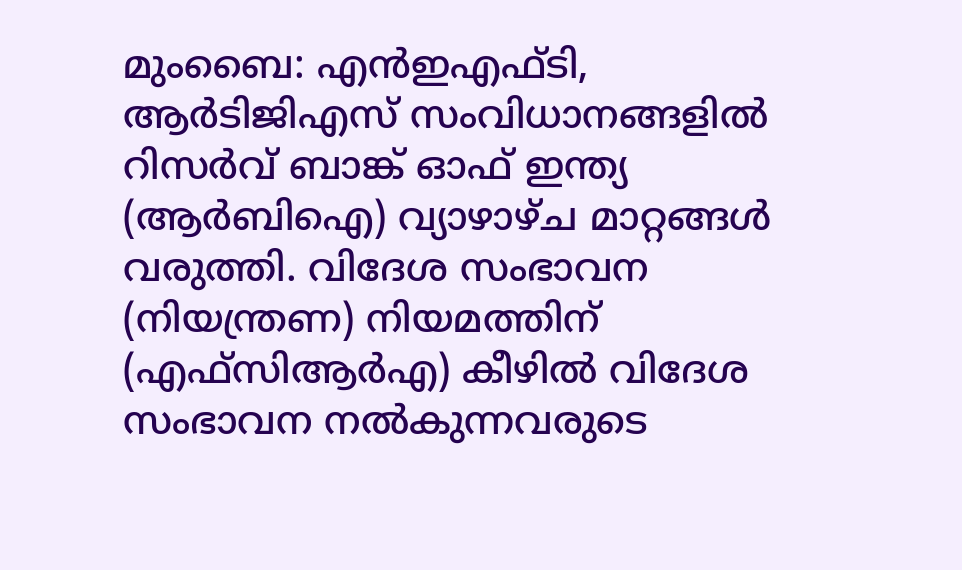മുംബൈ: എന്‍ഇഎഫ്ടി, ആര്‍ടിജിഎസ് സംവിധാനങ്ങളില്‍ റിസര്‍വ് ബാങ്ക് ഓഫ് ഇന്ത്യ (ആര്‍ബിഐ) വ്യാഴാഴ്ച മാറ്റങ്ങള്‍ വരുത്തി. വിദേശ സംഭാവന (നിയന്ത്രണ) നിയമത്തിന് (എഫ്‌സിആര്‍എ) കീഴില്‍ വിദേശ സംഭാവന നല്‍കുന്നവരുടെ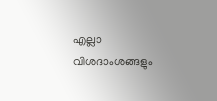എല്ലാ വിശദാംശങ്ങളും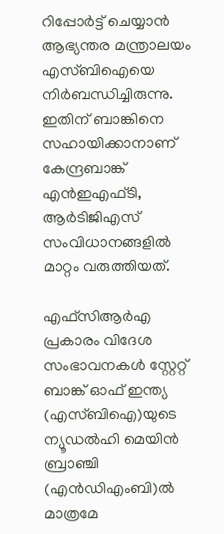റിപ്പോര്‍ട്ട് ചെയ്യാന്‍ ആഭ്യന്തര മന്ത്രാലയം എസ്ബിഐയെ നിര്‍ബന്ധിച്ചിരുന്നു. ഇതിന് ബാങ്കിനെ സഹായിക്കാനാണ് കേന്ദ്രബാങ്ക് എന്‍ഇഎഫ്ടി, ആര്‍ടിജിഎസ് സംവിധാനങ്ങളില്‍ മാറ്റം വരുത്തിയത്.

എഫ്‌സിആര്‍എ പ്രകാരം വിദേശ സംഭാവനകള്‍ സ്റ്റേറ്റ് ബാങ്ക് ഓഫ് ഇന്ത്യ (എസ്ബിഐ)യുടെ ന്യൂഡല്‍ഹി മെയിന്‍ ബ്രാഞ്ചി (എന്‍ഡിഎംബി)ല്‍ മാത്രമേ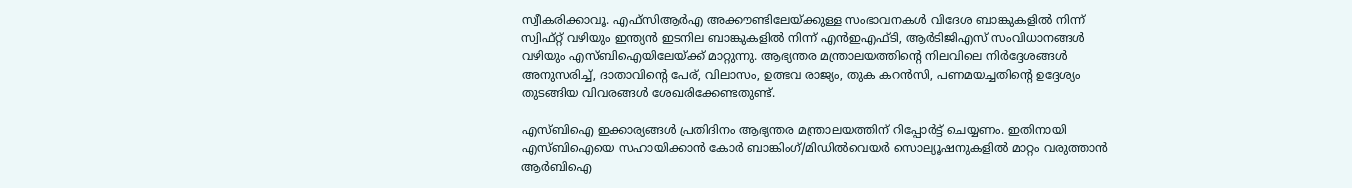സ്വീകരിക്കാവൂ. എഫ്‌സിആര്‍എ അക്കൗണ്ടിലേയ്ക്കുള്ള സംഭാവനകള്‍ വിദേശ ബാങ്കുകളില്‍ നിന്ന് സ്വിഫ്റ്റ് വഴിയും ഇന്ത്യന്‍ ഇടനില ബാങ്കുകളില്‍ നിന്ന് എന്‍ഇഎഫ്ടി, ആര്‍ടിജിഎസ് സംവിധാനങ്ങള്‍ വഴിയും എസ്ബിഐയിലേയ്ക്ക് മാറ്റുന്നു. ആഭ്യന്തര മന്ത്രാലയത്തിന്റെ നിലവിലെ നിര്‍ദ്ദേശങ്ങള്‍ അനുസരിച്ച്, ദാതാവിന്റെ പേര്, വിലാസം, ഉത്ഭവ രാജ്യം, തുക കറന്‍സി, പണമയച്ചതിന്റെ ഉദ്ദേശ്യം തുടങ്ങിയ വിവരങ്ങള്‍ ശേഖരിക്കേണ്ടതുണ്ട്.

എസ്ബിഐ ഇക്കാര്യങ്ങള്‍ പ്രതിദിനം ആഭ്യന്തര മന്ത്രാലയത്തിന് റിപ്പോര്‍ട്ട് ചെയ്യണം. ഇതിനായി എസ്ബിഐയെ സഹായിക്കാന്‍ കോര്‍ ബാങ്കിംഗ്/മിഡില്‍വെയര്‍ സൊല്യൂഷനുകളില്‍ മാറ്റം വരുത്താന്‍ ആര്‍ബിഐ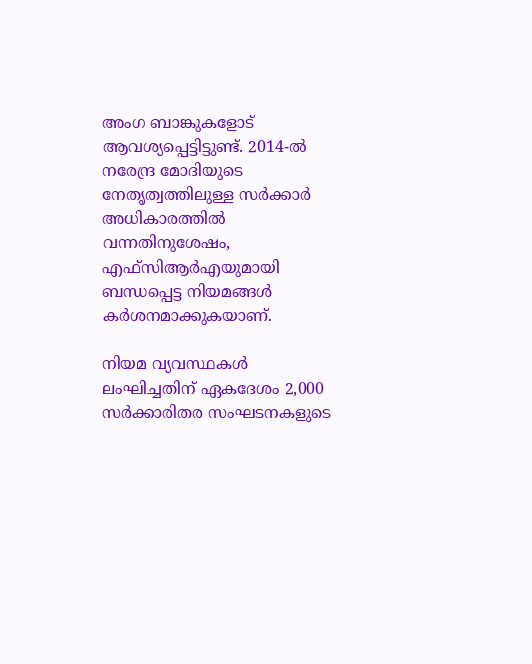അംഗ ബാങ്കുകളോട് ആവശ്യപ്പെട്ടിട്ടുണ്ട്. 2014-ല്‍ നരേന്ദ്ര മോദിയുടെ നേതൃത്വത്തിലുള്ള സര്‍ക്കാര്‍ അധികാരത്തില്‍ വന്നതിനുശേഷം, എഫ്സിആര്‍എയുമായി ബന്ധപ്പെട്ട നിയമങ്ങള്‍ കര്‍ശനമാക്കുകയാണ്.

നിയമ വ്യവസ്ഥകള്‍ ലംഘിച്ചതിന് ഏകദേശം 2,000 സര്‍ക്കാരിതര സംഘടനകളുടെ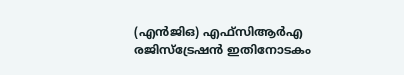(എന്‍ജിഒ) എഫ്സിആര്‍എ രജിസ്ട്രേഷന്‍ ഇതിനോടകം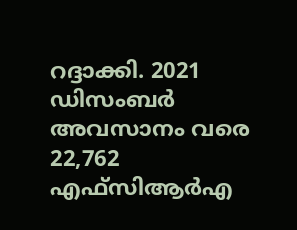റദ്ദാക്കി. 2021 ഡിസംബര്‍ അവസാനം വരെ 22,762 എഫ്‌സിആര്‍എ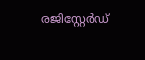രജിസ്റ്റേര്‍ഡ്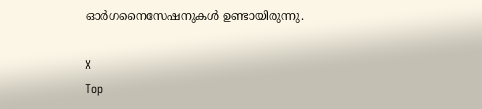ഓര്‍ഗനൈസേഷനുകള്‍ ഉണ്ടായിരുന്നു.

X
Top